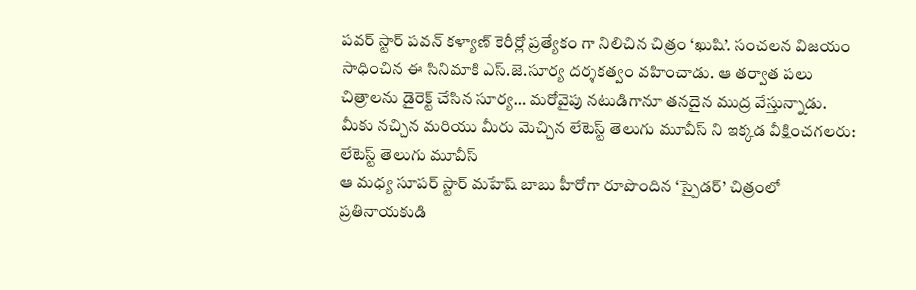పవర్ స్టార్ పవన్ కళ్యాణ్ కెరీర్లో ప్రత్యేకం గా నిలిచిన చిత్రం ‘ఖుషి’. సంచలన విజయం సాధించిన ఈ సినిమాకి ఎస్.జె.సూర్య దర్శకత్వం వహించాడు. ఆ తర్వాత పలు చిత్రాలను డైరెక్ట్ చేసిన సూర్య… మరోవైపు నటుడిగానూ తనదైన ముద్ర వేస్తున్నాడు.
మీకు నచ్చిన మరియు మీరు మెచ్చిన లేటెస్ట్ తెలుగు మూవీస్ ని ఇక్కడ వీక్షించగలరు:
లేటెస్ట్ తెలుగు మూవీస్
ఆ మధ్య సూపర్ స్టార్ మహేష్ బాబు హీరోగా రూపొందిన ‘స్పైడర్’ చిత్రంలో ప్రతినాయకుడి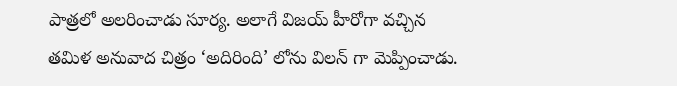పాత్రలో అలరించాడు సూర్య. అలాగే విజయ్ హీరోగా వచ్చిన తమిళ అనువాద చిత్రం ‘అదిరింది’ లోను విలన్ గా మెప్పించాడు.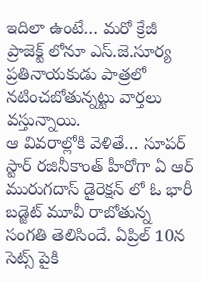ఇదిలా ఉంటే… మరో క్రేజీ ప్రాజెక్ట్ లోనూ ఎస్.జె.సూర్య ప్రతినాయకుడు పాత్రలో నటించబోతున్నట్టు వార్తలు వస్తున్నాయి.
ఆ వివరాల్లోకి వెళితే… సూపర్ స్టార్ రజినీకాంత్ హీరోగా ఏ ఆర్ మురుగదాస్ డైరెక్షన్ లో ఓ భారీ బడ్జెట్ మూవీ రాబోతున్న సంగతి తెలిసిందే. ఏప్రిల్ 10న సెట్స్ పైకి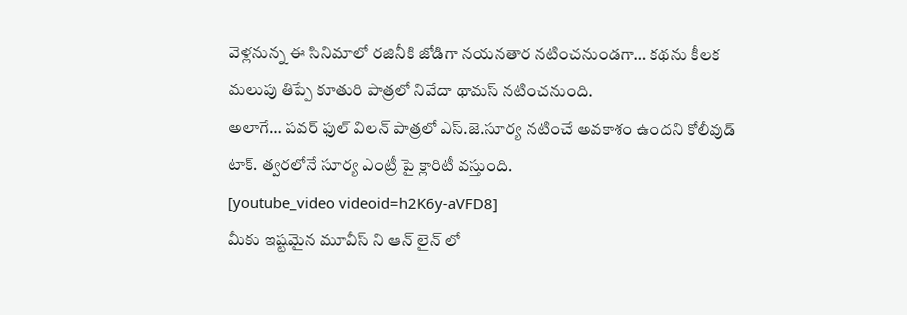వెళ్లనున్న ఈ సినిమాలో రజినీకి జోడిగా నయనతార నటించనుండగా… కథను కీలక మలుపు తిప్పే కూతురి పాత్రలో నివేదా థామస్ నటించనుంది.
అలాగే… పవర్ ఫుల్ విలన్ పాత్రలో ఎస్.జె.సూర్య నటించే అవకాశం ఉందని కోలీవుడ్ టాక్. త్వరలోనే సూర్య ఎంట్రీ పై క్లారిటీ వస్తుంది.
[youtube_video videoid=h2K6y-aVFD8]
మీకు ఇష్టమైన మూవీస్ ని ఆన్ లైన్ లో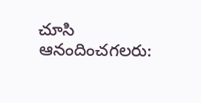చూసి ఆనందించగలరు: